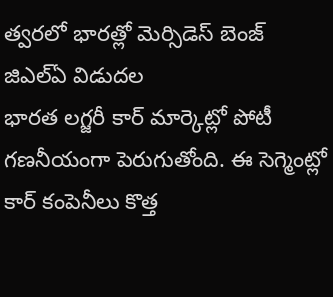త్వరలో భారత్లో మెర్సిడెస్ బెంజ్ జిఎల్ఏ విడుదల
భారత లగ్జరీ కార్ మార్కెట్లో పోటీ గణనీయంగా పెరుగుతోంది. ఈ సెగ్మెంట్లో కార్ కంపెనీలు కొత్త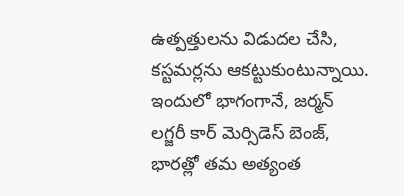ఉత్పత్తులను విడుదల చేసి, కస్టమర్లను ఆకట్టుకుంటున్నాయి. ఇందులో భాగంగానే, జర్మన్ లగ్జరీ కార్ మెర్సిడెస్ బెంజ్, భారత్లో తమ అత్యంత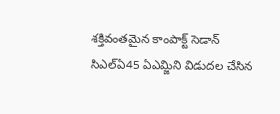శక్తివంతమైన కాంపాక్ట్ సెడాన్ సిఎల్ఏ45 ఏఎమ్జిని విడుదల చేసిన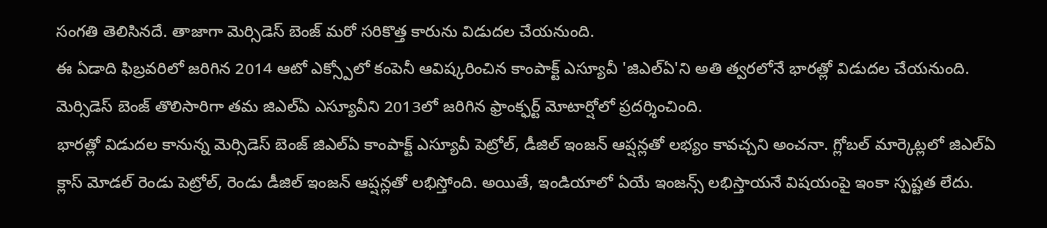సంగతి తెలిసినదే. తాజాగా మెర్సిడెస్ బెంజ్ మరో సరికొత్త కారును విడుదల చేయనుంది.
ఈ ఏడాది ఫిబ్రవరిలో జరిగిన 2014 ఆటో ఎక్స్పోలో కంపెనీ ఆవిష్కరించిన కాంపాక్ట్ ఎస్యూవీ 'జిఎల్ఏ'ని అతి త్వరలోనే భారత్లో విడుదల చేయనుంది. మెర్సిడెస్ బెంజ్ తొలిసారిగా తమ జిఎల్ఏ ఎస్యూవీని 2013లో జరిగిన ఫ్రాంక్ఫర్ట్ మోటార్షోలో ప్రదర్శించింది.
భారత్లో విడుదల కానున్న మెర్సిడెస్ బెంజ్ జిఎల్ఏ కాంపాక్ట్ ఎస్యూవీ పెట్రోల్, డీజిల్ ఇంజన్ ఆప్షన్లతో లభ్యం కావచ్చని అంచనా. గ్లోబల్ మార్కెట్లలో జిఎల్ఏ క్లాస్ మోడల్ రెండు పెట్రోల్, రెండు డీజిల్ ఇంజన్ ఆప్షన్లతో లభిస్తోంది. అయితే, ఇండియాలో ఏయే ఇంజన్స్ లభిస్తాయనే విషయంపై ఇంకా స్పష్టత లేదు.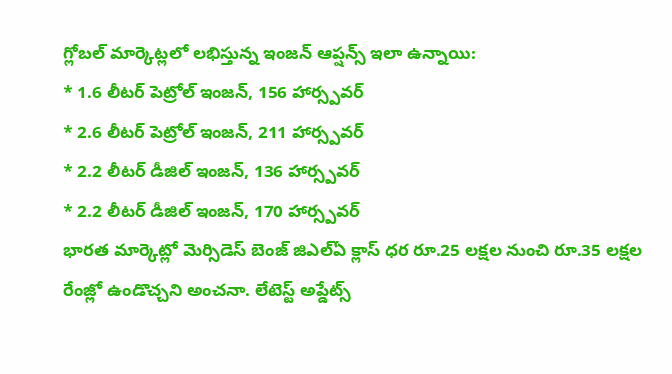గ్లోబల్ మార్కెట్లలో లభిస్తున్న ఇంజన్ ఆప్షన్స్ ఇలా ఉన్నాయి:
* 1.6 లీటర్ పెట్రోల్ ఇంజన్, 156 హార్స్పవర్
* 2.6 లీటర్ పెట్రోల్ ఇంజన్, 211 హార్స్పవర్
* 2.2 లీటర్ డీజిల్ ఇంజన్, 136 హార్స్పవర్
* 2.2 లీటర్ డీజిల్ ఇంజన్, 170 హార్స్పవర్
భారత మార్కెట్లో మెర్సిడెస్ బెంజ్ జిఎల్ఏ క్లాస్ ధర రూ.25 లక్షల నుంచి రూ.35 లక్షల రేంజ్లో ఉండొచ్చని అంచనా. లేటెస్ట్ అప్డేట్స్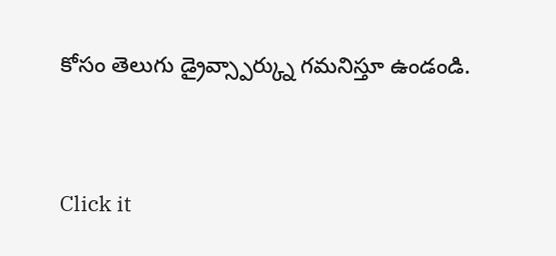కోసం తెలుగు డ్రైవ్స్పార్క్ను గమనిస్తూ ఉండండి.


Click it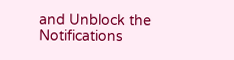and Unblock the Notifications